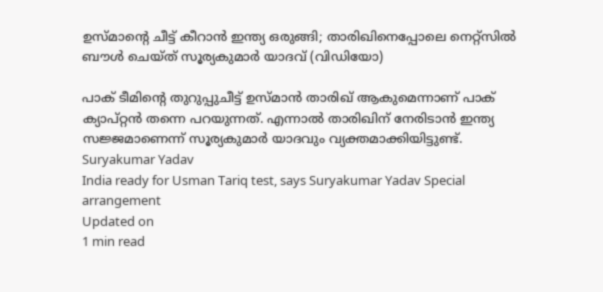ഉസ്മാന്റെ ചീട്ട് കീറാൻ ഇന്ത്യ ഒരുങ്ങി; താരിഖിനെപ്പോലെ നെറ്റ്സിൽ ബൗൾ ചെയ്ത് സൂര്യകുമാർ യാദവ് (വിഡിയോ)

പാക് ടീമിന്റെ തുറുപ്പുചീട്ട് ഉസ്മാൻ താരിഖ് ആകുമെന്നാണ് പാക് ക്യാപ്റ്റൻ തന്നെ പറയുന്നത്. എന്നാൽ താരിഖിന് നേരിടാൻ ഇന്ത്യ സജ്ജമാണെന്ന് സൂര്യകുമാർ യാദവും വ്യക്തമാക്കിയിട്ടുണ്ട്.
Suryakumar Yadav
India ready for Usman Tariq test, says Suryakumar Yadav Special arrangement
Updated on
1 min read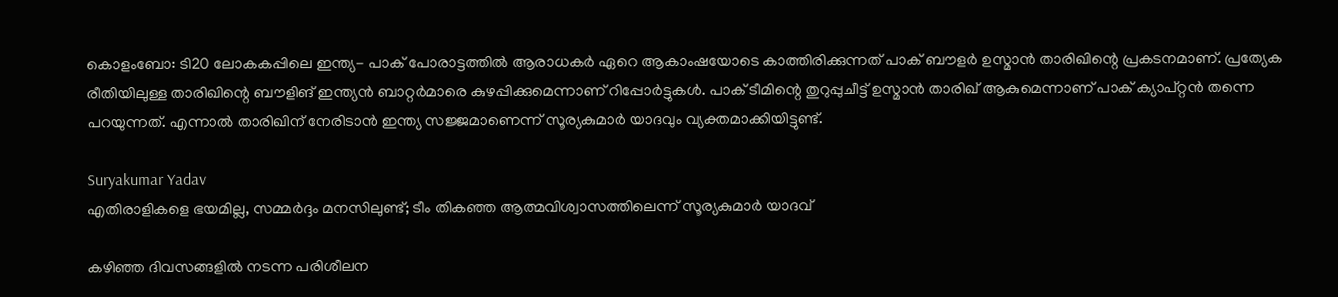കൊളംബോ: ടി20 ലോകകപ്പിലെ ഇന്ത്യ- പാക് പോരാട്ടത്തിൽ ആരാധകർ ഏറെ ആകാംഷയോടെ കാത്തിരിക്കുന്നത് പാക് ബൗളർ ഉസ്മാൻ താരിഖിന്റെ പ്രകടനമാണ്. പ്രത്യേക രീതിയിലുള്ള താരിഖിന്റെ ബൗളിങ് ഇന്ത്യൻ ബാറ്റർമാരെ കുഴപ്പിക്കുമെന്നാണ് റിപ്പോർട്ടുകൾ. പാക് ടീമിന്റെ തുറുപ്പുചീട്ട് ഉസ്മാൻ താരിഖ് ആകുമെന്നാണ് പാക് ക്യാപ്റ്റൻ തന്നെ പറയുന്നത്. എന്നാൽ താരിഖിന് നേരിടാൻ ഇന്ത്യ സജ്ജമാണെന്ന് സൂര്യകുമാർ യാദവും വ്യക്തമാക്കിയിട്ടുണ്ട്.

Suryakumar Yadav
എതിരാളികളെ ഭയമില്ല, സമ്മർദ്ദം മനസിലുണ്ട്; ടീം തികഞ്ഞ ആത്മവിശ്വാസത്തിലെന്ന് സൂര്യകുമാർ യാദവ്

കഴിഞ്ഞ ദിവസങ്ങളിൽ നടന്ന പരിശീലന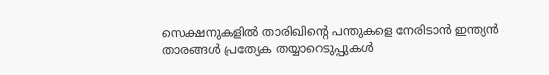സെക്ഷനുകളിൽ താരിഖിന്റെ പന്തുകളെ നേരിടാൻ ഇന്ത്യൻ താരങ്ങൾ പ്രത്യേക തയ്യാറെടുപ്പുകൾ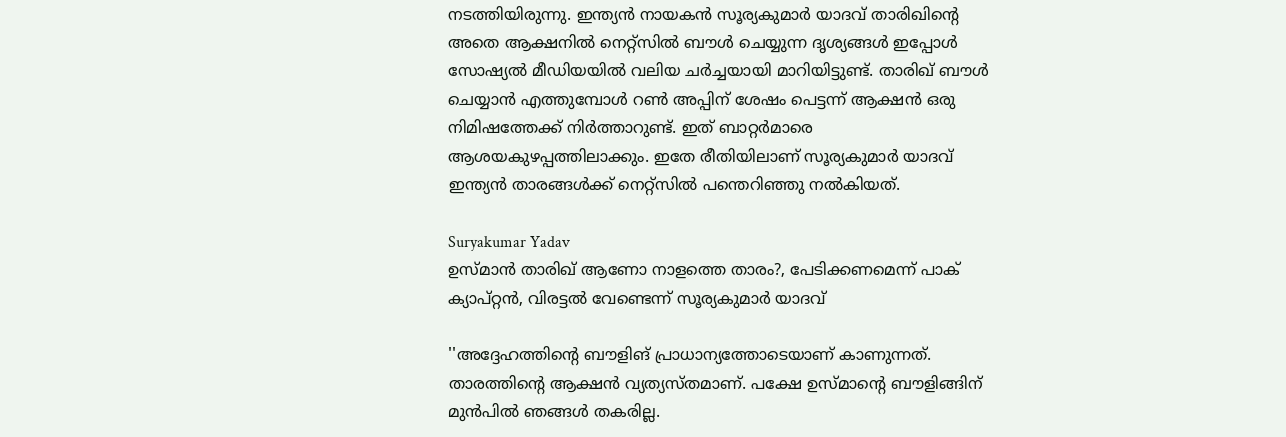നടത്തിയിരുന്നു. ഇന്ത്യൻ നായകൻ സൂര്യകുമാർ യാദവ് താരിഖിന്റെ അതെ ആക്ഷനിൽ നെറ്റ്സിൽ ബൗൾ ചെയ്യുന്ന ദൃശ്യങ്ങൾ ഇപ്പോൾ സോഷ്യൽ മീഡിയയിൽ വലിയ ചർച്ചയായി മാറിയിട്ടുണ്ട്. താരിഖ് ബൗൾ ചെയ്യാൻ എത്തുമ്പോൾ റൺ അപ്പിന് ശേഷം പെട്ടന്ന് ആക്ഷൻ ഒരു നിമിഷത്തേക്ക് നിർത്താറുണ്ട്. ഇത് ബാറ്റർമാരെ ആശയകുഴപ്പത്തിലാക്കും. ഇതേ രീതിയിലാണ് സൂര്യകുമാർ യാദവ് ഇന്ത്യൻ താരങ്ങൾക്ക് നെറ്റ്സിൽ പന്തെറിഞ്ഞു നൽകിയത്.

Suryakumar Yadav
ഉസ്മാൻ താരിഖ് ആണോ നാളത്തെ താരം?, പേടിക്കണമെന്ന് പാക് ക്യാപ്റ്റൻ, വിരട്ടൽ വേണ്ടെന്ന് സൂര്യകുമാർ യാദവ്

''അദ്ദേഹത്തിന്റെ ബൗളിങ് പ്രാധാന്യത്തോടെയാണ് കാണുന്നത്. താരത്തിന്റെ ആക്ഷൻ വ്യത്യസ്തമാണ്. പക്ഷേ ഉസ്മാന്റെ ബൗളിങ്ങിന് മുൻപിൽ ഞങ്ങൾ തകരില്ല.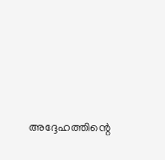അദ്ദേഹത്തിന്റെ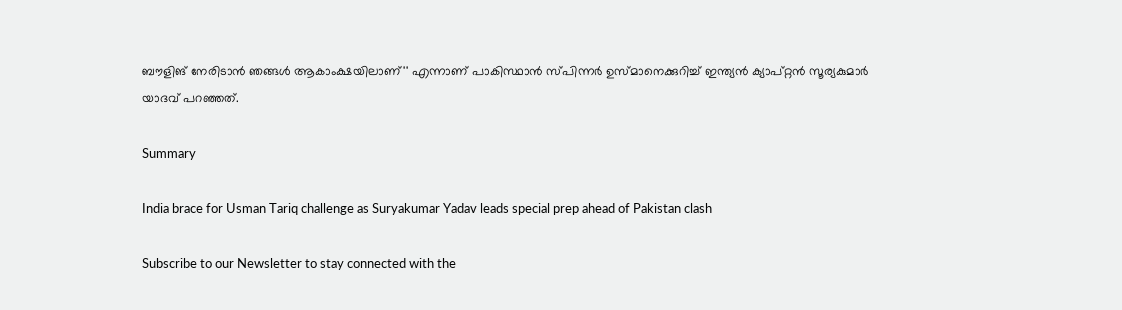ബൗളിങ് നേരിടാൻ ഞങ്ങൾ ആകാംക്ഷയിലാണ്'' എന്നാണ് പാകിസ്ഥാൻ സ്പിന്നർ ഉസ്മാനെക്കുറിച്ച് ഇന്ത്യൻ ക്യാപ്റ്റൻ സൂര്യകുമാർ യാദവ് പറഞ്ഞത്.

Summary

India brace for Usman Tariq challenge as Suryakumar Yadav leads special prep ahead of Pakistan clash

Subscribe to our Newsletter to stay connected with the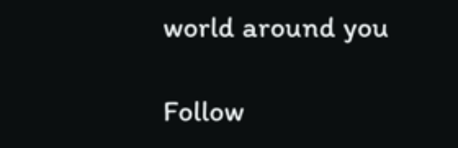world around you

Follow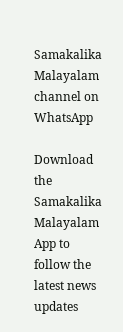Samakalika Malayalam channel on WhatsApp

Download the Samakalika Malayalam App to follow the latest news updates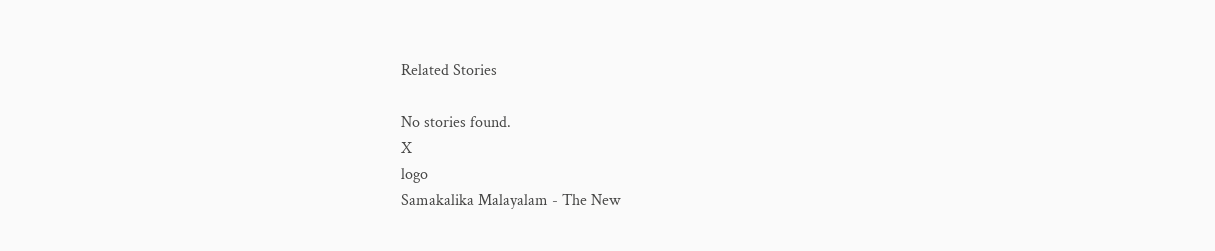Related Stories

No stories found.
X
logo
Samakalika Malayalam - The New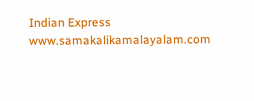Indian Express
www.samakalikamalayalam.com